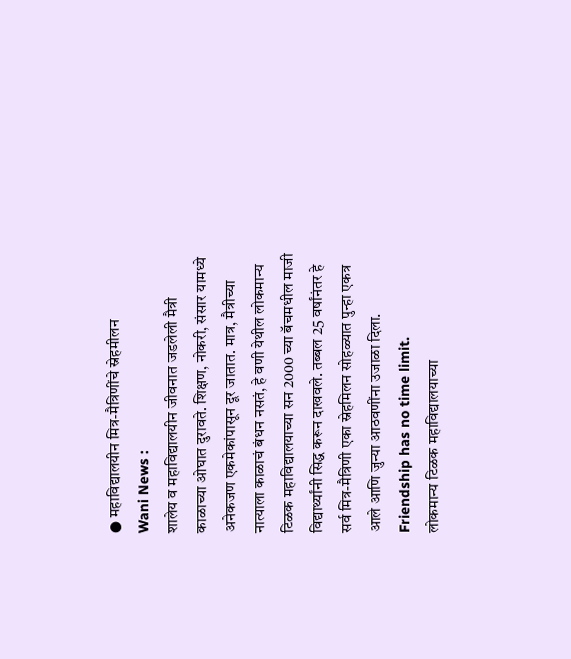● महाविद्यालयीन मित्र-मैत्रिणींचे स्नेहमीलन
Wani News :
शालेय व महाविद्यालयीन जीवनात जडलेली मैत्री काळाच्या ओघात दुरावते. शिक्षण, नोकरी, संसार यामध्ये अनेकजण एकमेकांपासून दूर जातात. मात्र, मैत्रीच्या नात्याला काळाचं बंधन नसतं, हे वणी येथील लोकमान्य टिळक महाविद्यालयाच्या सन 2000 च्या बॅचमधील माजी विद्यार्थ्यांनी सिद्ध करून दाखवले. तब्बल 25 वर्षांनंतर हे सर्व मित्र-मैत्रिणी एका स्नेहमिलन सोहळ्यात पुन्हा एकत्र आले आणि जुन्या आठवणींना उजाळा दिला. Friendship has no time limit.
लोकमान्य टिळक महाविद्यालयाच्या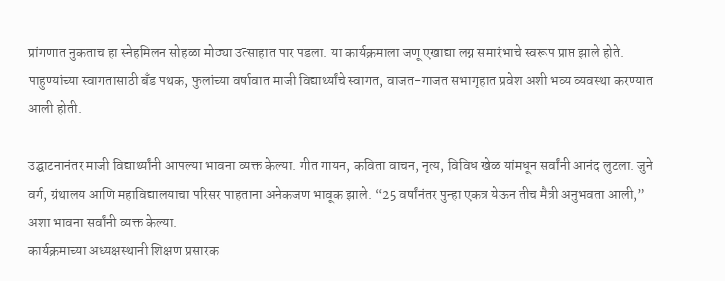प्रांगणात नुकताच हा स्नेहमिलन सोहळा मोठ्या उत्साहात पार पडला. या कार्यक्रमाला जणू एखाद्या लग्न समारंभाचे स्वरूप प्राप्त झाले होते. पाहुण्यांच्या स्वागतासाठी बँड पथक, फुलांच्या वर्षावात माजी विद्यार्थ्यांचे स्वागत, वाजत-गाजत सभागृहात प्रवेश अशी भव्य व्यवस्था करण्यात आली होती.

उद्घाटनानंतर माजी विद्यार्थ्यांनी आपल्या भावना व्यक्त केल्या. गीत गायन, कविता वाचन, नृत्य, विविध खेळ यांमधून सर्वांनी आनंद लुटला. जुने वर्ग, ग्रंथालय आणि महाविद्यालयाचा परिसर पाहताना अनेकजण भावूक झाले. “25 वर्षांनंतर पुन्हा एकत्र येऊन तीच मैत्री अनुभवता आली,” अशा भावना सर्वांनी व्यक्त केल्या.
कार्यक्रमाच्या अध्यक्षस्थानी शिक्षण प्रसारक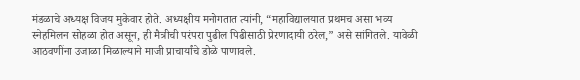मंडळाचे अध्यक्ष विजय मुकेवार होते. अध्यक्षीय मनोगतात त्यांनी, “महाविद्यालयात प्रथमच असा भव्य स्नेहमिलन सोहळा होत असून, ही मैत्रीची परंपरा पुढील पिढीसाठी प्रेरणादायी ठरेल,” असे सांगितले. यावेळी आठवणींना उजाळा मिळाल्याने माजी प्राचार्यांचे डोळे पाणावले.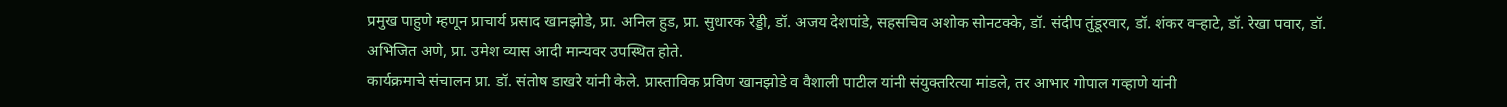प्रमुख पाहुणे म्हणून प्राचार्य प्रसाद खानझोडे, प्रा. अनिल हुड, प्रा. सुधारक रेड्डी, डॉ. अजय देशपांडे, सहसचिव अशोक सोनटक्के, डॉ. संदीप तुंडूरवार, डॉ. शंकर वऱ्हाटे, डॉ. रेखा पवार, डॉ. अभिजित अणे, प्रा. उमेश व्यास आदी मान्यवर उपस्थित होते.
कार्यक्रमाचे संचालन प्रा. डॉ. संतोष डाखरे यांनी केले. प्रास्ताविक प्रविण खानझोडे व वैशाली पाटील यांनी संयुक्तरित्या मांडले, तर आभार गोपाल गव्हाणे यांनी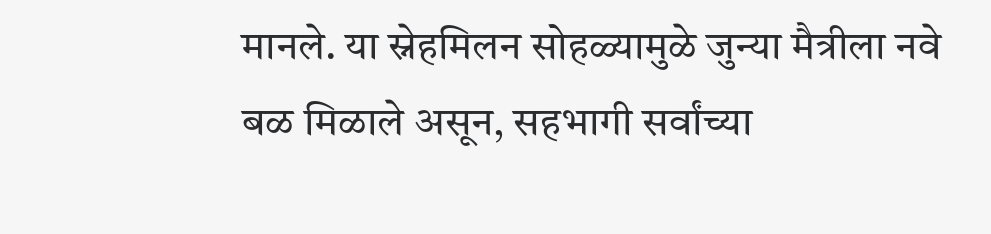मानले. या स्नेहमिलन सोहळ्यामुळे जुन्या मैत्रीला नवे बळ मिळाले असून, सहभागी सर्वांच्या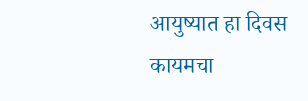आयुष्यात हा दिवस कायमचा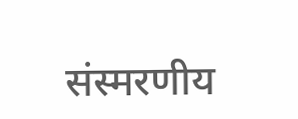संस्मरणीय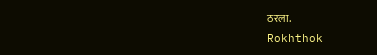ठरला.
Rokhthok